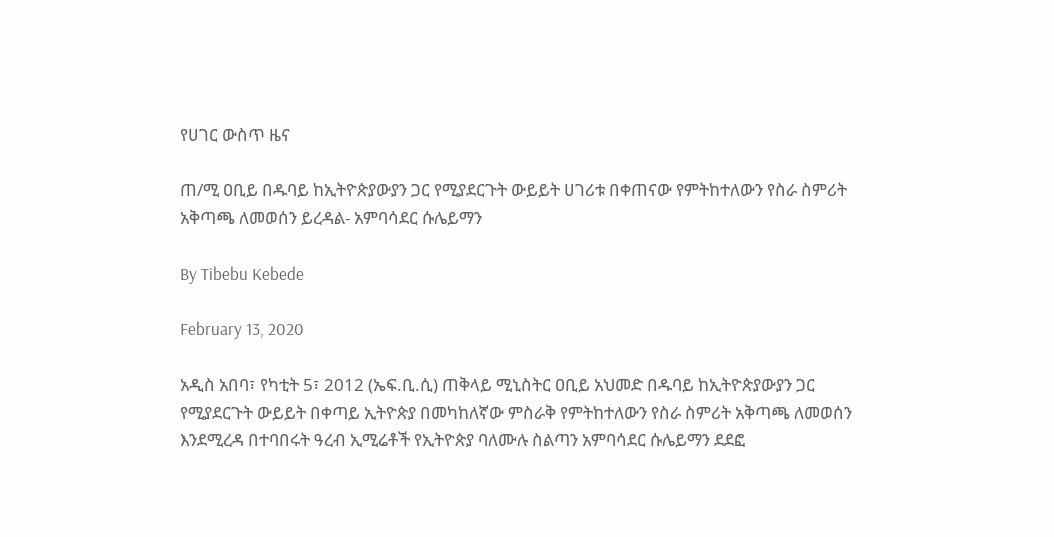የሀገር ውስጥ ዜና

ጠ/ሚ ዐቢይ በዱባይ ከኢትዮጵያውያን ጋር የሚያደርጉት ውይይት ሀገሪቱ በቀጠናው የምትከተለውን የስራ ስምሪት አቅጣጫ ለመወሰን ይረዳል- አምባሳደር ሱሌይማን

By Tibebu Kebede

February 13, 2020

አዲስ አበባ፣ የካቲት 5፣ 2012 (ኤፍ.ቢ.ሲ) ጠቅላይ ሚኒስትር ዐቢይ አህመድ በዱባይ ከኢትዮጵያውያን ጋር የሚያደርጉት ውይይት በቀጣይ ኢትዮጵያ በመካከለኛው ምስራቅ የምትከተለውን የስራ ስምሪት አቅጣጫ ለመወሰን እንደሚረዳ በተባበሩት ዓረብ ኢሚሬቶች የኢትዮጵያ ባለሙሉ ስልጣን አምባሳደር ሱሌይማን ደደፎ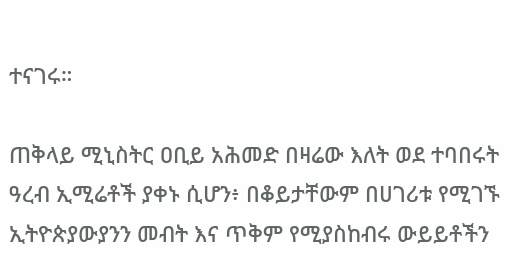ተናገሩ።

ጠቅላይ ሚኒስትር ዐቢይ አሕመድ በዛሬው እለት ወደ ተባበሩት ዓረብ ኢሚሬቶች ያቀኑ ሲሆን፥ በቆይታቸውም በሀገሪቱ የሚገኙ ኢትዮጵያውያንን መብት እና ጥቅም የሚያስከብሩ ውይይቶችን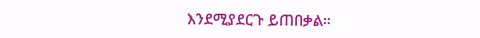እንደሚያደርጉ ይጠበቃል።